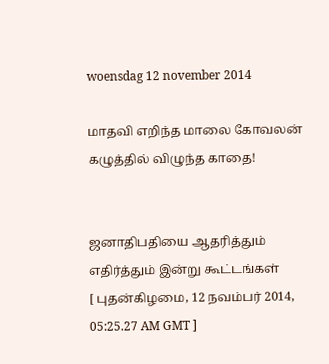woensdag 12 november 2014

மாதவி எறிந்த மாலை கோவலன் கழுத்தில் விழுந்த காதை!


ஜனாதிபதியை ஆதரித்தும் எதிர்த்தும் இன்று கூட்டங்கள்
[ புதன்கிழமை, 12 நவம்பர் 2014, 05:25.27 AM GMT ]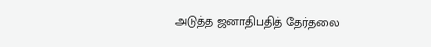அடுத்த ஜனாதிபதித் தேர்தலை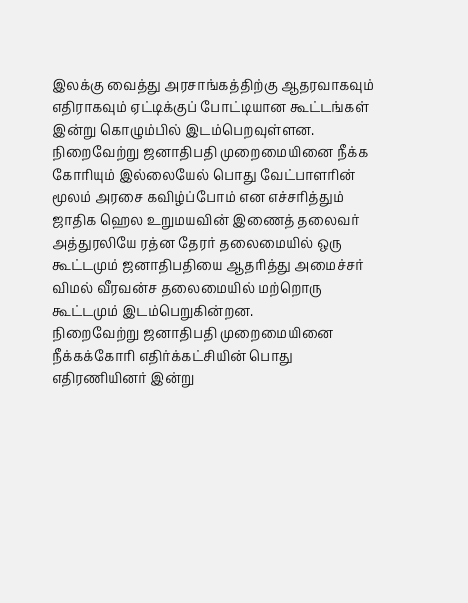இலக்கு வைத்து அரசாங்கத்திற்கு ஆதரவாகவும் எதிராகவும் ஏட்டிக்குப் போட்டியான கூட்டங்கள் இன்று கொழும்பில் இடம்பெறவுள்ளன.
நிறைவேற்று ஜனாதிபதி முறைமையினை நீக்க கோரியும் இல்லையேல் பொது வேட்பாளரின் மூலம் அரசை கவிழ்ப்போம் என எச்சரித்தும் ஜாதிக ஹெல உறுமயவின் இணைத் தலைவர் அத்துரலியே ரத்ன தேரர் தலைமையில் ஒரு கூட்டமும் ஜனாதிபதியை ஆதரித்து அமைச்சர் விமல் வீரவன்ச தலைமையில் மற்றொரு கூட்டமும் இடம்பெறுகின்றன.
நிறைவேற்று ஜனாதிபதி முறைமையினை நீக்கக்கோரி எதிர்க்கட்சியின் பொது எதிரணியினர் இன்று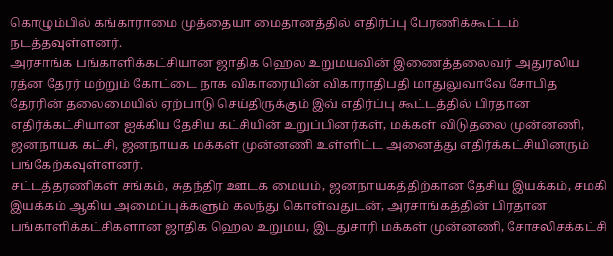கொழும்பில் கங்காராமை முத்தையா மைதானத்தில் எதிர்ப்பு பேரணிக்கூட்டம் நடத்தவுள்ளனர்.
அரசாங்க பங்காளிக்கட்சியான ஜாதிக ஹெல உறுமயவின் இணைத்தலைவர் அதுரலிய ரத்ன தேரர் மற்றும் கோட்டை நாக விகாரையின் விகாராதிபதி மாதுலுவாவே சோபித தேரரின் தலைமையில் ஏற்பாடு செய்திருக்கும் இவ் எதிர்ப்பு கூட்டத்தில் பிரதான எதிர்க்கட்சியான ஐக்கிய தேசிய கட்சியின் உறுப்பினர்கள், மக்கள் விடுதலை முன்னணி, ஜனநாயக கட்சி, ஜனநாயக மக்கள் முன்னணி உள்ளிட்ட அனைத்து எதிர்க்கட்சியினரும் பங்கேற்கவுள்ளனர்.
சட்டத்தரணிகள் சங்கம், சுதந்திர ஊடக மையம், ஜனநாயகத்திற்கான தேசிய இயக்கம், சமகி இயக்கம் ஆகிய அமைப்புக்களும் கலந்து கொள்வதுடன், அரசாங்கத்தின் பிரதான பங்காளிக்கட்சிகளான ஜாதிக ஹெல உறுமய, இடதுசாரி மக்கள் முன்னணி, சோசலிசக்கட்சி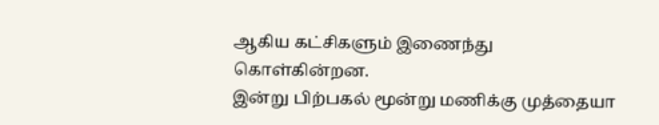ஆகிய கட்சிகளும் இணைந்து கொள்கின்றன.
இன்று பிற்பகல் மூன்று மணிக்கு முத்தையா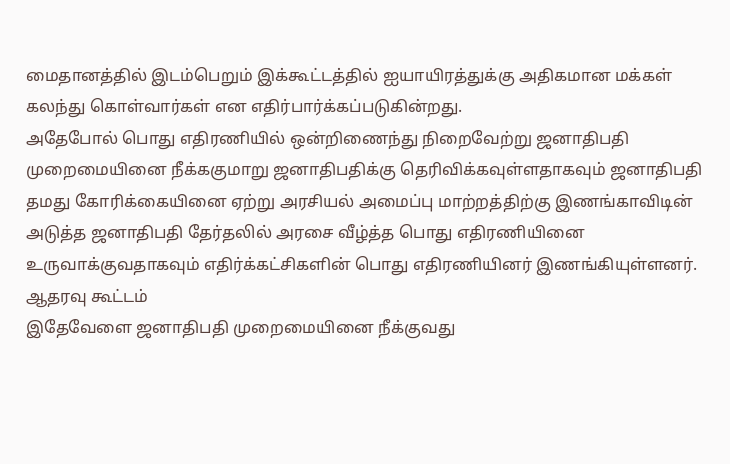மைதானத்தில் இடம்பெறும் இக்கூட்டத்தில் ஐயாயிரத்துக்கு அதிகமான மக்கள் கலந்து கொள்வார்கள் என எதிர்பார்க்கப்படுகின்றது.
அதேபோல் பொது எதிரணியில் ஒன்றிணைந்து நிறைவேற்று ஜனாதிபதி முறைமையினை நீக்ககுமாறு ஜனாதிபதிக்கு தெரிவிக்கவுள்ளதாகவும் ஜனாதிபதி தமது கோரிக்கையினை ஏற்று அரசியல் அமைப்பு மாற்றத்திற்கு இணங்காவிடின் அடுத்த ஜனாதிபதி தேர்தலில் அரசை வீழ்த்த பொது எதிரணியினை உருவாக்குவதாகவும் எதிர்க்கட்சிகளின் பொது எதிரணியினர் இணங்கியுள்ளனர்.
ஆதரவு கூட்டம்
இதேவேளை ஜனாதிபதி முறைமையினை நீக்குவது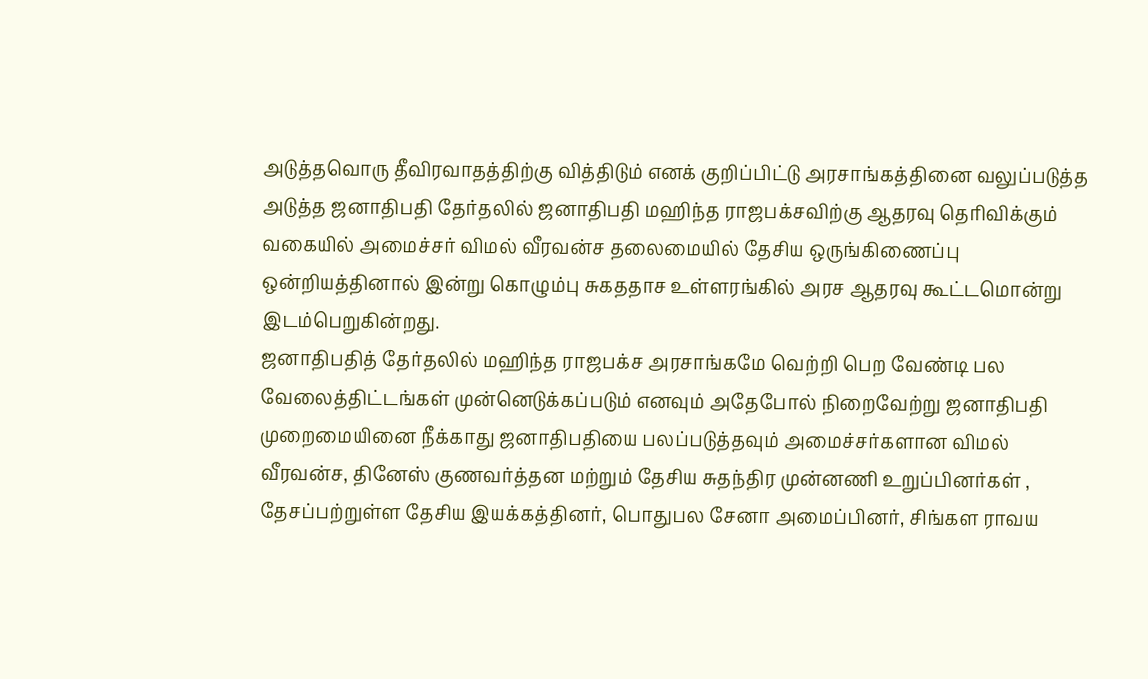அடுத்தவொரு தீவிரவாதத்திற்கு வித்திடும் எனக் குறிப்பிட்டு அரசாங்கத்தினை வலுப்படுத்த அடுத்த ஜனாதிபதி தேர்தலில் ஜனாதிபதி மஹிந்த ராஜபக்சவிற்கு ஆதரவு தெரிவிக்கும் வகையில் அமைச்சர் விமல் வீரவன்ச தலைமையில் தேசிய ஒருங்கிணைப்பு ஒன்றியத்தினால் இன்று கொழும்பு சுகததாச உள்ளரங்கில் அரச ஆதரவு கூட்டமொன்று இடம்பெறுகின்றது.
ஜனாதிபதித் தேர்தலில் மஹிந்த ராஜபக்ச அரசாங்கமே வெற்றி பெற வேண்டி பல வேலைத்திட்டங்கள் முன்னெடுக்கப்படும் எனவும் அதேபோல் நிறைவேற்று ஜனாதிபதி முறைமையினை நீக்காது ஜனாதிபதியை பலப்படுத்தவும் அமைச்சர்களான விமல் வீரவன்ச, தினேஸ் குணவர்த்தன மற்றும் தேசிய சுதந்திர முன்னணி உறுப்பினர்கள் , தேசப்பற்றுள்ள தேசிய இயக்கத்தினர், பொதுபல சேனா அமைப்பினர், சிங்கள ராவய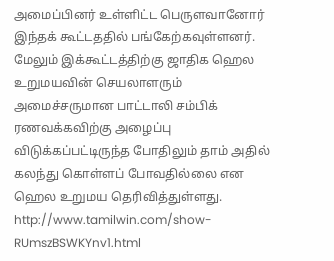அமைப்பினர் உள்ளிட்ட பெருளவானோர் இந்தக் கூட்டததில் பங்கேற்கவுள்ளனர்.
மேலும் இக்கூட்டத்திற்கு ஜாதிக ஹெல உறுமயவின் செயலாளரும் அமைச்சருமான பாட்டாலி சம்பிக் ரணவக்கவிற்கு அழைப்பு விடுக்கப்பட்டிருந்த போதிலும் தாம் அதில் கலந்து கொள்ளப் போவதில்லை என ஹெல உறுமய தெரிவித்துள்ளது.
http://www.tamilwin.com/show-RUmszBSWKYnv1.html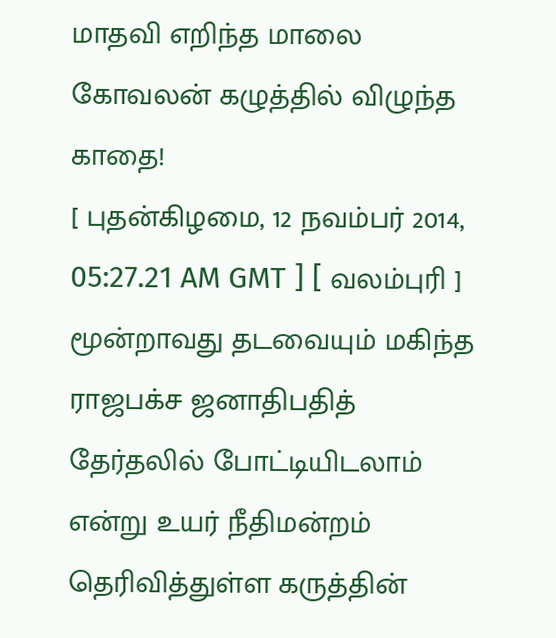மாதவி எறிந்த மாலை கோவலன் கழுத்தில் விழுந்த காதை!
[ புதன்கிழமை, 12 நவம்பர் 2014, 05:27.21 AM GMT ] [ வலம்புரி ]
மூன்றாவது தடவையும் மகிந்த ராஜபக்ச ஜனாதிபதித் தேர்தலில் போட்டியிடலாம் என்று உயர் நீதிமன்றம் தெரிவித்துள்ள கருத்தின்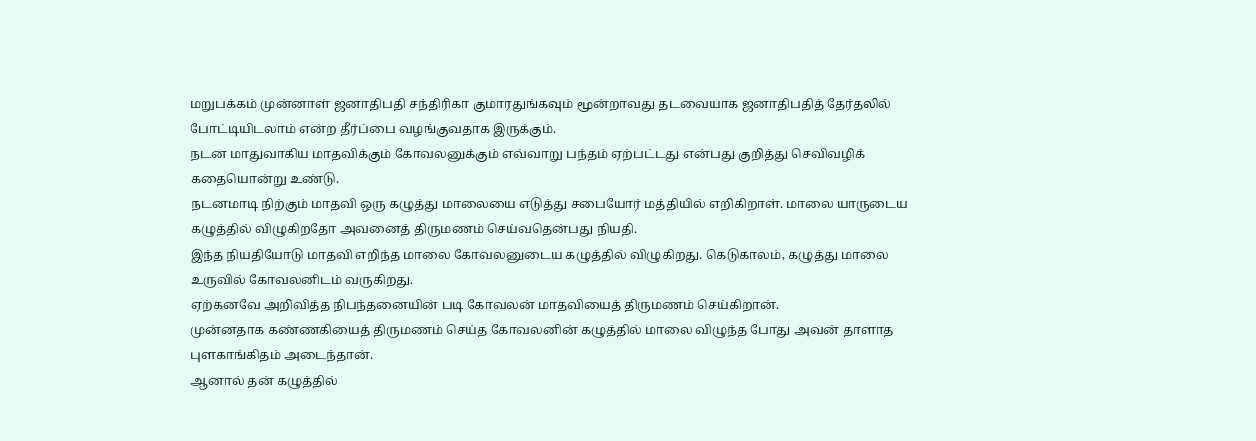மறுபக்கம் முன்னாள் ஜனாதிபதி சந்திரிகா குமாரதுங்கவும் மூன்றாவது தடவையாக ஜனாதிபதித் தேர்தலில் போட்டியிடலாம் என்ற தீர்ப்பை வழங்குவதாக இருக்கும்.
நடன மாதுவாகிய மாதவிக்கும் கோவலனுக்கும் எவ்வாறு பந்தம் ஏற்பட்டது என்பது குறித்து செவிவழிக் கதையொன்று உண்டு.
நடனமாடி நிற்கும் மாதவி ஒரு கழுத்து மாலையை எடுத்து சபையோர் மத்தியில் எறிகிறாள். மாலை யாருடைய கழுத்தில் விழுகிறதோ அவனைத் திருமணம் செய்வதென்பது நியதி.
இந்த நியதியோடு மாதவி எறிந்த மாலை கோவலனுடைய கழுத்தில் விழுகிறது. கெடுகாலம், கழுத்து மாலை உருவில் கோவலனிடம் வருகிறது.
ஏற்கனவே அறிவித்த நிபந்தனையின் படி கோவலன் மாதவியைத் திருமணம் செய்கிறான்.
முன்னதாக கண்ணகியைத் திருமணம் செய்த கோவலனின் கழுத்தில் மாலை விழுந்த போது அவன் தாளாத புளகாங்கிதம் அடைந்தான்.
ஆனால் தன் கழுத்தில்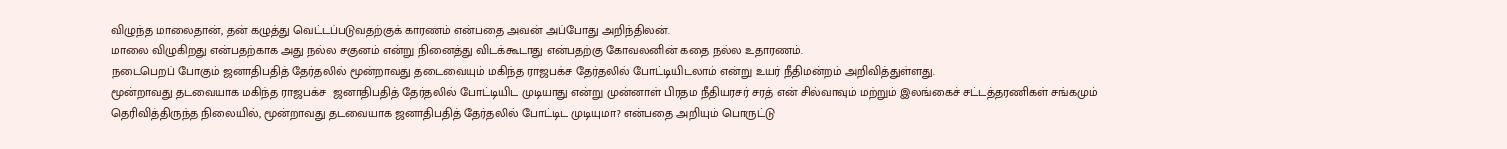விழுந்த மாலைதான், தன் கழுத்து வெட்டப்படுவதற்குக் காரணம் என்பதை அவன் அப்போது அறிந்திலன்.
மாலை விழுகிறது என்பதற்காக அது நல்ல சகுனம் என்று நினைத்து விடக்கூடாது என்பதற்கு கோவலனின் கதை நல்ல உதாரணம்.
நடைபெறப் போகும் ஜனாதிபதித் தேர்தலில் மூன்றாவது தடைவையும் மகிந்த ராஜபக்ச தேர்தலில் போட்டியிடலாம் என்று உயர் நீதிமன்றம் அறிவித்துள்ளது.
மூன்றாவது தடவையாக மகிந்த ராஜபக்ச  ஜனாதிபதித் தேர்தலில் போட்டியிட முடியாது என்று முன்னாள் பிரதம நீதியரசர் சரத் என் சில்வாவும் மற்றும் இலங்கைச் சட்டத்தரணிகள் சங்கமும் தெரிவித்திருந்த நிலையில், மூன்றாவது தடவையாக ஜனாதிபதித் தேர்தலில் போட்டிட முடியுமா? என்பதை அறியும் பொருட்டு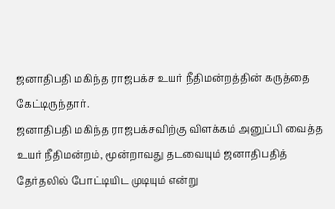ஜனாதிபதி மகிந்த ராஜபக்ச உயர் நீதிமன்றத்தின் கருத்தை கேட்டிருந்தார்.
ஜனாதிபதி மகிந்த ராஜபக்சவிற்கு விளக்கம் அனுப்பி வைத்த உயர் நீதிமன்றம், மூன்றாவது தடவையும் ஜனாதிபதித் தேர்தலில் போட்டியிட முடியும் என்று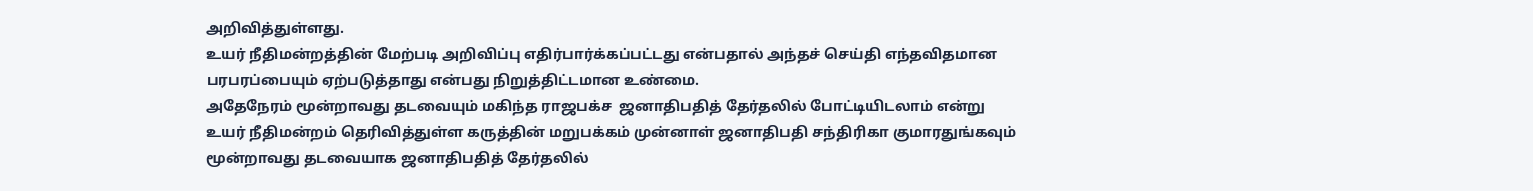அறிவித்துள்ளது.
உயர் நீதிமன்றத்தின் மேற்படி அறிவிப்பு எதிர்பார்க்கப்பட்டது என்பதால் அந்தச் செய்தி எந்தவிதமான பரபரப்பையும் ஏற்படுத்தாது என்பது நிறுத்திட்டமான உண்மை.
அதேநேரம் மூன்றாவது தடவையும் மகிந்த ராஜபக்ச  ஜனாதிபதித் தேர்தலில் போட்டியிடலாம் என்று உயர் நீதிமன்றம் தெரிவித்துள்ள கருத்தின் மறுபக்கம் முன்னாள் ஜனாதிபதி சந்திரிகா குமாரதுங்கவும் மூன்றாவது தடவையாக ஜனாதிபதித் தேர்தலில்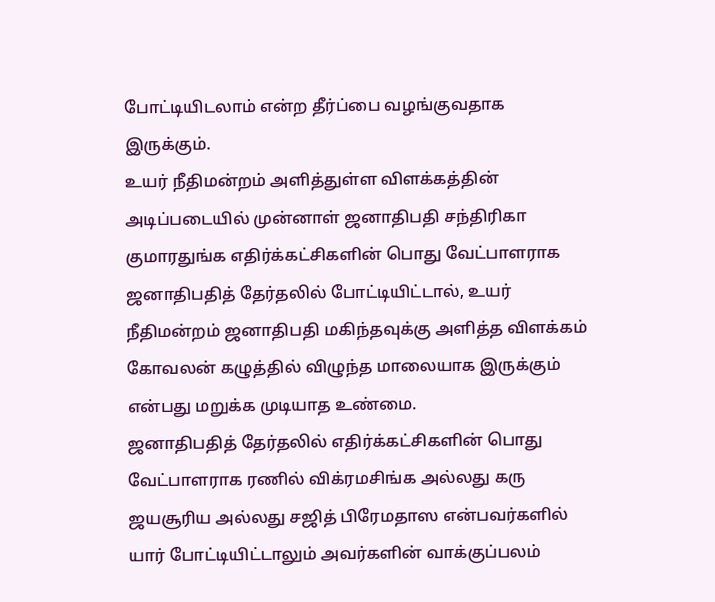போட்டியிடலாம் என்ற தீர்ப்பை வழங்குவதாக இருக்கும்.
உயர் நீதிமன்றம் அளித்துள்ள விளக்கத்தின் அடிப்படையில் முன்னாள் ஜனாதிபதி சந்திரிகா குமாரதுங்க எதிர்க்கட்சிகளின் பொது வேட்பாளராக ஜனாதிபதித் தேர்தலில் போட்டியிட்டால், உயர் நீதிமன்றம் ஜனாதிபதி மகிந்தவுக்கு அளித்த விளக்கம் கோவலன் கழுத்தில் விழுந்த மாலையாக இருக்கும் என்பது மறுக்க முடியாத உண்மை.
ஜனாதிபதித் தேர்தலில் எதிர்க்கட்சிகளின் பொது வேட்பாளராக ரணில் விக்ரமசிங்க அல்லது கரு ஜயசூரிய அல்லது சஜித் பிரேமதாஸ என்பவர்களில் யார் போட்டியிட்டாலும் அவர்களின் வாக்குப்பலம்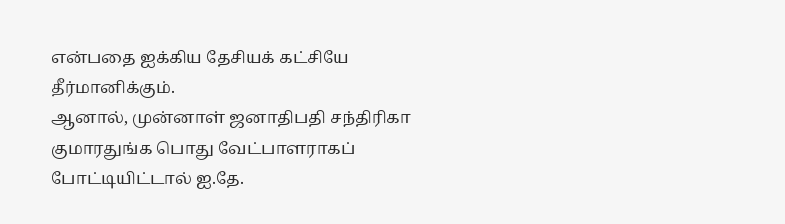என்பதை ஐக்கிய தேசியக் கட்சியே தீர்மானிக்கும்.
ஆனால், முன்னாள் ஜனாதிபதி சந்திரிகா குமாரதுங்க பொது வேட்பாளராகப் போட்டியிட்டால் ஐ.தே.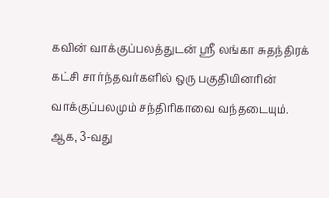கவின் வாக்குப்பலத்துடன் ஸ்ரீ லங்கா சுதந்திரக் கட்சி சார்ந்தவர்களில் ஒரு பகுதியினரின் வாக்குப்பலமும் சந்திரிகாவை வந்தடையும்.
ஆக, 3-வது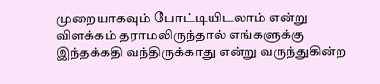முறையாகவும் போட்டியிடலாம் என்று விளக்கம் தராமலிருந்தால் எங்களுக்கு இந்தக்கதி வந்திருக்காது என்று வருந்துகின்ற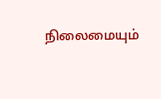நிலைமையும்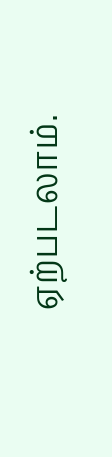ஏற்படலாம்.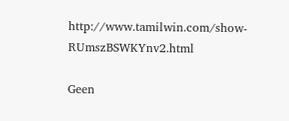http://www.tamilwin.com/show-RUmszBSWKYnv2.html

Geen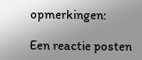opmerkingen:

Een reactie posten